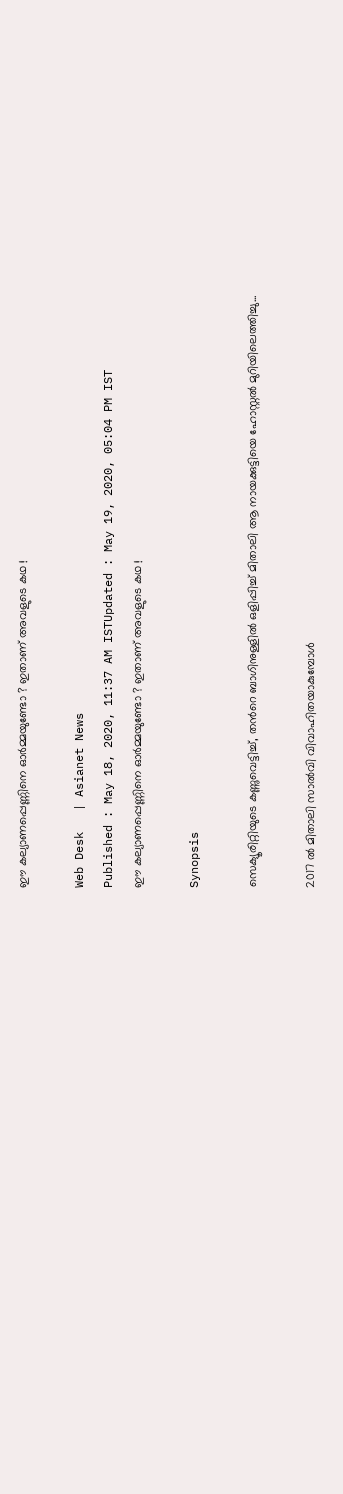ഈ കല്യാണപ്പെണ്ണിനെ ഓര്‍മ്മയുണ്ടോ ? ഇതാണ് അവളുടെ കഥ !

Web Desk   | Asianet News
Published : May 18, 2020, 11:37 AM ISTUpdated : May 19, 2020, 05:04 PM IST
ഈ കല്യാണപ്പെണ്ണിനെ ഓര്‍മ്മയുണ്ടോ ? ഇതാണ് അവളുടെ കഥ !

Synopsis

സെക്യൂരിറ്റിയുടെ കണ്ണുവെട്ടിച്ച്, തന്‍റെ ബാഗിനുള്ളില്‍ ഒളിപ്പിച്ച് മിതാലി ആ നായക്കുട്ടിയെ ഹോസ്റ്റല്‍ മുറിയിലെത്തിച്ചു...

2017 ല്‍ മിതാലി സാല്‍വി വിവാഹിതയാകുമ്പോള്‍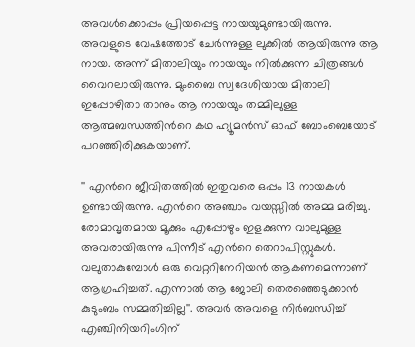അവള്‍ക്കൊപ്പം പ്രിയപ്പെട്ട നായയുമുണ്ടായിരുന്നു. അവളുടെ വേഷത്തോട് ചേര്‍ന്നുള്ള ലുക്കില്‍ ആയിരുന്നു ആ നായ. അന്ന് മിതാലിയും നായയും നില്‍ക്കുന്ന ചിത്രങ്ങള്‍ വൈറലായിരുന്നു. മുംബൈ സ്വദേശിയായ മിതാലി ഇപ്പോഴിതാ താനും ആ നായയും തമ്മിലുള്ള ആത്മബന്ധത്തിന്‍റെ കഥ ഹ്യൂമന്‍സ് ഓഫ് ബോംബെയോട് പറഞ്ഞിരിക്കുകയാണ്.

'' എന്‍റെ ജീവിതത്തില്‍ ഇതുവരെ ഒപ്പം 13 നായകള്‍ ഉണ്ടായിരുന്നു. എന്‍റെ അഞ്ചാം വയസ്സില്‍ അമ്മ മരിച്ചു. രോമാവൃതമായ മൂക്കും എപ്പോഴും ഇളക്കുന്ന വാലുമുള്ള അവരായിരുന്നു പിന്നീട് എന്‍റെ തെറാപിസ്റ്റുകള്‍. വലുതാകുമ്പോള്‍ ഒരു വെറ്ററിനേറിയന്‍ ആകണമെന്നാണ് ആഗ്രഹിച്ചത്. എന്നാല്‍ ആ ജോലി തെരഞ്ഞെടുക്കാന്‍ കുടുംബം സമ്മതിച്ചില്ല''. അവര്‍ അവളെ നിര്‍ബന്ധിച്ച് എഞ്ചിനിയറിംഗിന്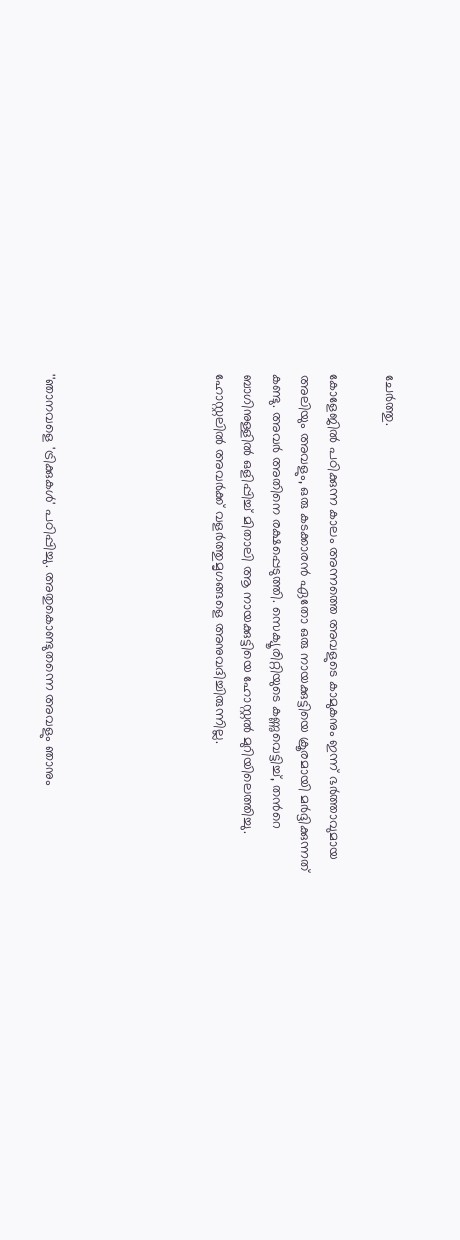ചേര്‍ത്തു.

കോളേജില്‍ പഠിക്കുന്ന കാലം അന്നത്തെ അവളുടെ കാമുകനും ഇന്ന് ഭര്‍ത്താവുമായ അലിയും അവളും, ഒരു കടക്കാരന്‍ ഏതോ ഒരു നായക്കുട്ടിയെ ക്രൂരമായി മര്‍ദ്ദിക്കുന്നത് കണ്ടു. അവര്‍ അതിനെ രക്ഷപ്പെടുത്തി. സെക്യൂരിറ്റിയുടെ കണ്ണുവെട്ടിച്ച്, തന്‍റെ ബാഗിനുള്ളില്‍ ഒളിപ്പിച്ച് മിതാലി ആ നായക്കുട്ടിയെ ഹോസ്റ്റല്‍ മുറിയിലെത്തിച്ചു. ഹോസ്റ്റലില്‍ അവര്‍ക്ക് വളര്‍ത്തുമൃഗങ്ങളെ അനുവദിച്ചിരുന്നില്ല.





''ഞാനവളെ 'ട്രിക്കുകള്‍' പഠിപ്പിച്ചു. അതുകൊണ്ടുതന്നെ അവളും ഞാനും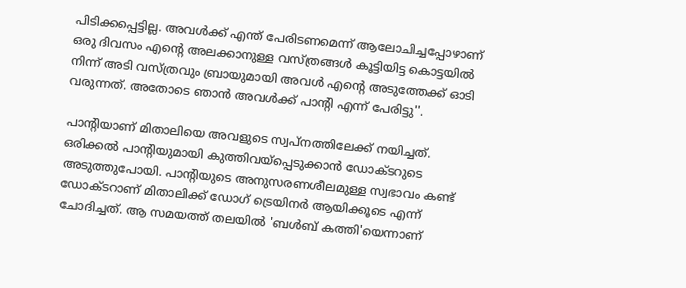പിടിക്കപ്പെട്ടില്ല. അവള്‍ക്ക് എന്ത് പേരിടണമെന്ന് ആലോചിച്ചപ്പോഴാണ് ഒരു ദിവസം എന്‍റെ അലക്കാനുള്ള വസ്ത്രങ്ങള്‍ കൂട്ടിയിട്ട കൊട്ടയില്‍ നിന്ന് അടി വസ്ത്രവും ബ്രായുമായി അവള്‍ എന്‍റെ അടുത്തേക്ക് ഓടി വരുന്നത്. അതോടെ ഞാന്‍ അവള്‍ക്ക് പാന്‍റി എന്ന് പേരിട്ടു''.

പാന്‍റിയാണ് മിതാലിയെ അവളുടെ സ്വപ്നത്തിലേക്ക് നയിച്ചത്. ഒരിക്കല്‍ പാന്‍റിയുമായി കുത്തിവയ്പ്പെടുക്കാന്‍ ഡോക്ടറുടെ അടുത്തുപോയി. പാന്‍റിയുടെ അനുസരണശീലമുള്ള സ്വഭാവം കണ്ട് ഡോക്ടറാണ് മിതാലിക്ക് ഡോഗ് ട്രെയിനര്‍ ആയിക്കൂടെ എന്ന് ചോദിച്ചത്. ആ സമയത്ത് തലയില്‍ 'ബള്‍ബ് കത്തി'യെന്നാണ്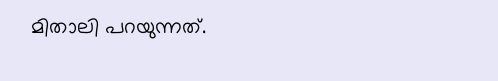മിതാലി പറയുന്നത്.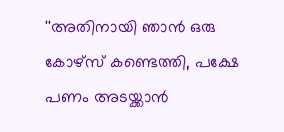''അതിനായി ഞാന്‍ ഒരു കോഴ്സ് കണ്ടെത്തി, പക്ഷേ പണം അടയ്ക്കാന്‍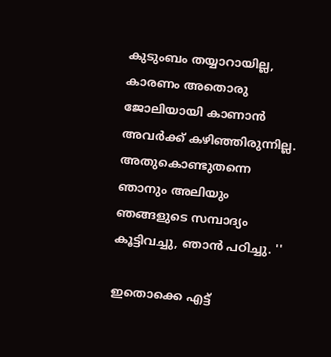കുടുംബം തയ്യാറായില്ല, കാരണം അതൊരു ജോലിയായി കാണാന്‍ അവര്‍ക്ക് കഴിഞ്ഞിരുന്നില്ല. അതുകൊണ്ടുതന്നെ ഞാനും അലിയും ഞങ്ങളുടെ സമ്പാദ്യം കൂട്ടിവച്ചു, ഞാന്‍ പഠിച്ചു. ''

ഇതൊക്കെ എട്ട്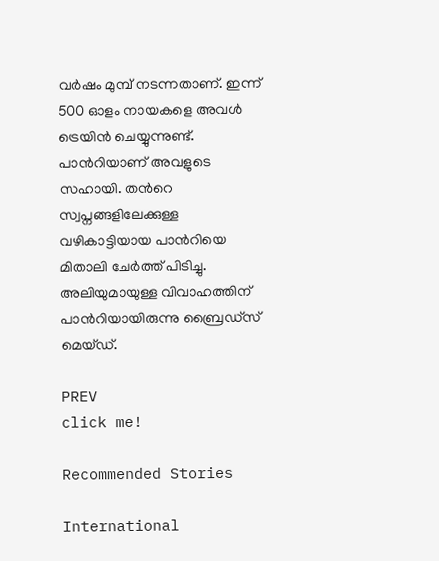വര്‍ഷം മുമ്പ് നടന്നതാണ്. ഇന്ന് 500 ഓളം നായകളെ അവള്‍ ട്രെയിന്‍ ചെയ്യുന്നുണ്ട്. പാന്‍റിയാണ് അവളുടെ സഹായി. തന്‍റെ സ്വപ്നങ്ങളിലേക്കുള്ള വഴികാട്ടിയായ പാന്‍റിയെ മിതാലി ചേര്‍ത്ത് പിടിച്ചു. അലിയുമായുള്ള വിവാഹത്തിന് പാന്‍റിയായിരുന്നു ബ്രൈഡ്സ് മെയ്ഡ്.

PREV
click me!

Recommended Stories

International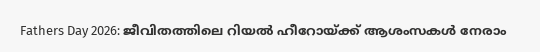Fathers Day 2026: ജീവിതത്തിലെ റിയൽ ഹീറോയ്ക്ക് ആശംസകൾ നേരാം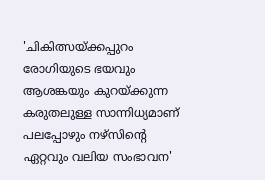'ചികിത്സയ്ക്കപ്പുറം രോഗിയുടെ ഭയവും ആശങ്കയും കുറയ്ക്കുന്ന കരുതലുള്ള സാന്നിധ്യമാണ് പലപ്പോഴും നഴ്സിന്റെ ഏറ്റവും വലിയ സംഭാവന'